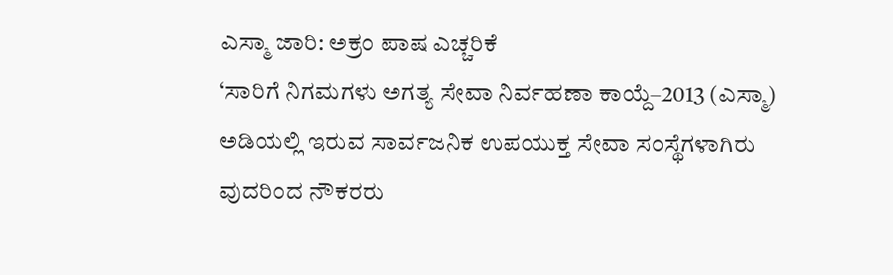ಎಸ್ಮಾ ಜಾರಿ: ಅಕ್ರಂ ಪಾಷ ಎಚ್ಚರಿಕೆ
‘ಸಾರಿಗೆ ನಿಗಮಗಳು ಅಗತ್ಯ ಸೇವಾ ನಿರ್ವಹಣಾ ಕಾಯ್ದೆ–2013 (ಎಸ್ಮಾ) ಅಡಿಯಲ್ಲಿ ಇರುವ ಸಾರ್ವಜನಿಕ ಉಪಯುಕ್ತ ಸೇವಾ ಸಂಸ್ಥೆಗಳಾಗಿರು
ವುದರಿಂದ ನೌಕರರು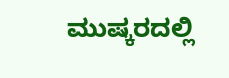ಮುಷ್ಕರದಲ್ಲಿ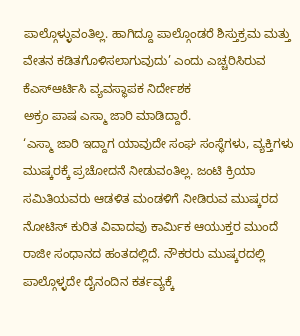ಪಾಲ್ಗೊಳ್ಳುವಂತಿಲ್ಲ. ಹಾಗಿದ್ದೂ ಪಾಲ್ಗೊಂಡರೆ ಶಿಸ್ತುಕ್ರಮ ಮತ್ತು ವೇತನ ಕಡಿತಗೊಳಿಸಲಾಗುವುದು’ ಎಂದು ಎಚ್ಚರಿಸಿರುವ ಕೆಎಸ್ಆರ್ಟಿಸಿ ವ್ಯವಸ್ಥಾಪಕ ನಿರ್ದೇಶಕ
ಅಕ್ರಂ ಪಾಷ ಎಸ್ಮಾ ಜಾರಿ ಮಾಡಿದ್ದಾರೆ.
‘ಎಸ್ಮಾ ಜಾರಿ ಇದ್ದಾಗ ಯಾವುದೇ ಸಂಘ ಸಂಸ್ಥೆಗಳು, ವ್ಯಕ್ತಿಗಳು ಮುಷ್ಕರಕ್ಕೆ ಪ್ರಚೋದನೆ ನೀಡುವಂತಿಲ್ಲ. ಜಂಟಿ ಕ್ರಿಯಾ ಸಮಿತಿಯವರು ಆಡಳಿತ ಮಂಡಳಿಗೆ ನೀಡಿರುವ ಮುಷ್ಕರದ ನೋಟಿಸ್ ಕುರಿತ ವಿವಾದವು ಕಾರ್ಮಿಕ ಆಯುಕ್ತರ ಮುಂದೆ ರಾಜೀ ಸಂಧಾನದ ಹಂತದಲ್ಲಿದೆ. ನೌಕರರು ಮುಷ್ಕರದಲ್ಲಿ ಪಾಲ್ಗೊಳ್ಳದೇ ದೈನಂದಿನ ಕರ್ತವ್ಯಕ್ಕೆ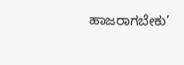ಹಾಜರಾಗಬೇಕು’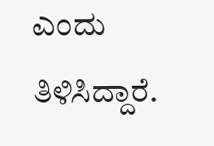ಎಂದು ತಿಳಿಸಿದ್ದಾರೆ.